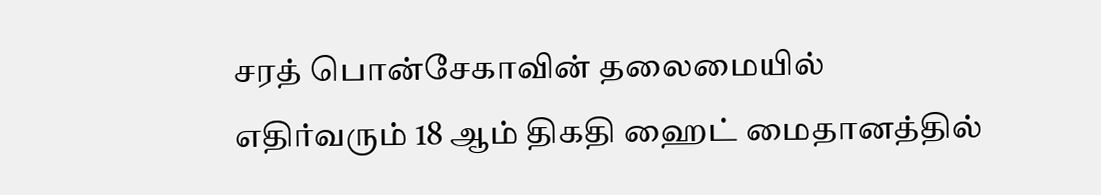சரத் பொன்சேகாவின் தலைமையில் எதிர்வரும் 18 ஆம் திகதி ஹைட் மைதானத்தில்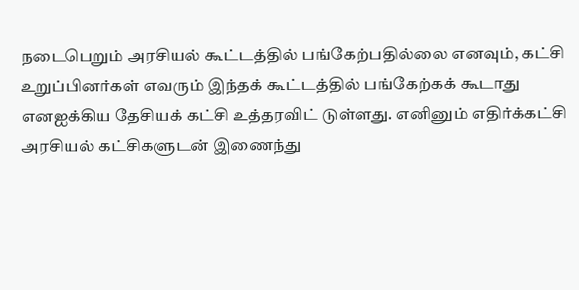நடைபெறும் அரசியல் கூட்டத்தில் பங்கேற்பதில்லை எனவும், கட்சி உறுப்பினர்கள் எவரும் இந்தக் கூட்டத்தில் பங்கேற்கக் கூடாது எனஐக்கிய தேசியக் கட்சி உத்தரவிட் டுள்ளது. எனினும் எதிர்க்கட்சி அரசியல் கட்சிகளுடன் இணைந்து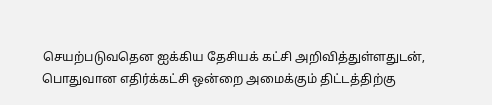செயற்படுவதென ஐக்கிய தேசியக் கட்சி அறிவித்துள்ளதுடன், பொதுவான எதிர்க்கட்சி ஒன்றை அமைக்கும் திட்டத்திற்கு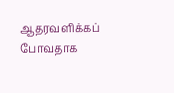ஆதரவளிக்கப் போவதாக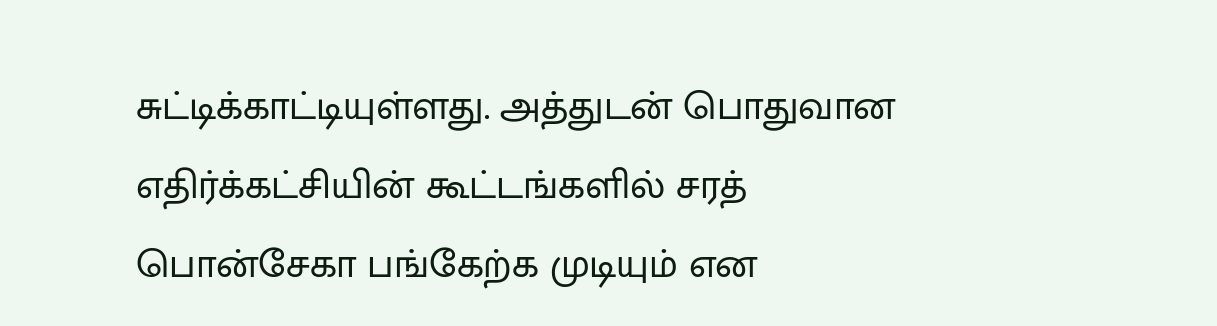சுட்டிக்காட்டியுள்ளது. அத்துடன் பொதுவான எதிர்க்கட்சியின் கூட்டங்களில் சரத் பொன்சேகா பங்கேற்க முடியும் என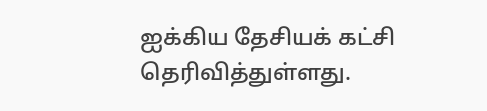ஐக்கிய தேசியக் கட்சி தெரிவித்துள்ளது.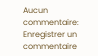Aucun commentaire:
Enregistrer un commentaire